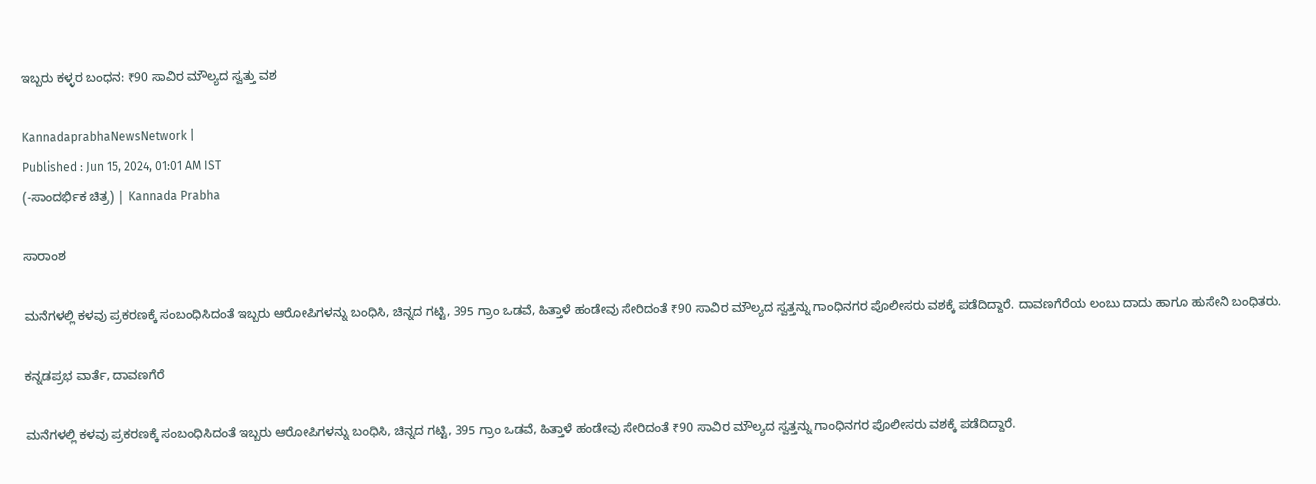ಇಬ್ಬರು ಕಳ್ಳರ ಬಂಧನ: ₹90 ಸಾವಿರ ಮೌಲ್ಯದ ಸ್ವತ್ತು ವಶ

KannadaprabhaNewsNetwork |
Published : Jun 15, 2024, 01:01 AM IST
(-ಸಾಂದರ್ಭಿಕ ಚಿತ್ರ) | Kannada Prabha

ಸಾರಾಂಶ

ಮನೆಗಳಲ್ಲಿ ಕಳವು ಪ್ರಕರಣಕ್ಕೆ ಸಂಬಂಧಿಸಿದಂತೆ ಇಬ್ಬರು ‍‍ಆರೋಪಿಗಳನ್ನು ಬಂಧಿಸಿ, ಚಿನ್ನದ ಗಟ್ಟಿ, 395 ಗ್ರಾಂ ಒಡವೆ, ಹಿತ್ತಾಳೆ ಹಂಡೇವು ಸೇರಿದಂತೆ ₹90 ಸಾವಿರ ಮೌಲ್ಯದ ಸ್ವತ್ತನ್ನು ಗಾಂಧಿನಗರ ಪೊಲೀಸರು ವಶಕ್ಕೆ ಪಡೆದಿದ್ದಾರೆ. ದಾವಣಗೆರೆಯ ಲಂಬು ದಾದು ಹಾಗೂ ಹುಸೇನಿ ಬಂಧಿತರು.

ಕನ್ನಡಪ್ರಭ ವಾರ್ತೆ, ದಾವಣಗೆರೆ

ಮನೆಗಳಲ್ಲಿ ಕಳವು ಪ್ರಕರಣಕ್ಕೆ ಸಂಬಂಧಿಸಿದಂತೆ ಇಬ್ಬರು ‍‍ಆರೋಪಿಗಳನ್ನು ಬಂಧಿಸಿ, ಚಿನ್ನದ ಗಟ್ಟಿ, 395 ಗ್ರಾಂ ಒಡವೆ, ಹಿತ್ತಾಳೆ ಹಂಡೇವು ಸೇರಿದಂತೆ ₹90 ಸಾವಿರ ಮೌಲ್ಯದ ಸ್ವತ್ತನ್ನು ಗಾಂಧಿನಗರ ಪೊಲೀಸರು ವಶಕ್ಕೆ ಪಡೆದಿದ್ದಾರೆ.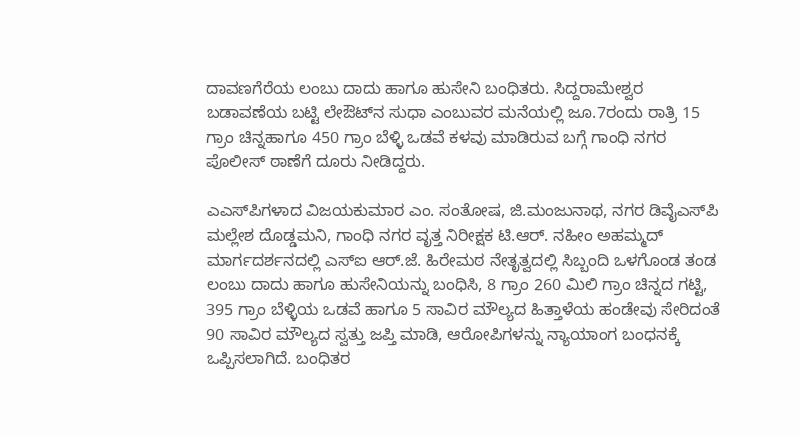ದಾವಣಗೆರೆಯ ಲಂಬು ದಾದು ಹಾಗೂ ಹುಸೇನಿ ಬಂಧಿತರು. ಸಿದ್ದರಾಮೇಶ್ವರ ಬಡಾವಣೆಯ ಬಟ್ಟಿ ಲೇಔಟ್‌ನ ಸುಧಾ ಎಂಬುವರ ಮನೆಯಲ್ಲಿ ಜೂ.7ರಂದು ರಾತ್ರಿ 15 ಗ್ರಾಂ ಚಿನ್ನಹಾಗೂ 450 ಗ್ರಾಂ ಬೆಳ್ಳಿ ಒಡವೆ ಕಳವು ಮಾಡಿರುವ ಬಗ್ಗೆ ಗಾಂಧಿ ನಗರ ಪೊಲೀಸ್ ಠಾಣೆಗೆ ದೂರು ನೀಡಿದ್ದರು.

ಎಎಸ್‌ಪಿಗಳಾದ ವಿಜಯಕುಮಾರ ಎಂ. ಸಂತೋಷ, ಜಿ.ಮಂಜುನಾಥ, ನಗರ ಡಿವೈಎಸ್‌ಪಿ ಮಲ್ಲೇಶ ದೊಡ್ಡಮನಿ, ಗಾಂಧಿ ನಗರ ವೃತ್ತ ನಿರೀಕ್ಷಕ ಟಿ.ಆರ್. ನಹೀಂ ಅಹಮ್ಮದ್ ಮಾರ್ಗದರ್ಶನದಲ್ಲಿ ಎಸ್ಐ ಆರ್‌.ಜೆ. ಹಿರೇಮಠ ನೇತೃತ್ವದಲ್ಲಿ ಸಿಬ್ಬಂದಿ ಒಳಗೊಂಡ ತಂಡ ಲಂಬು ದಾದು ಹಾಗೂ ಹುಸೇನಿಯನ್ನು ಬಂಧಿಸಿ, 8 ಗ್ರಾಂ 260 ಮಿಲಿ ಗ್ರಾಂ ಚಿನ್ನದ ಗಟ್ಟಿ, 395 ಗ್ರಾಂ ಬೆಳ್ಳಿಯ ಒಡವೆ ಹಾಗೂ 5 ಸಾವಿರ ಮೌಲ್ಯದ ಹಿತ್ತಾಳೆಯ ಹಂಡೇವು ಸೇರಿದಂತೆ 90 ಸಾವಿರ ಮೌಲ್ಯದ ಸ್ವತ್ತು ಜಪ್ತಿ ಮಾಡಿ, ಆರೋಪಿಗಳನ್ನು ನ್ಯಾಯಾಂಗ ಬಂಧನಕ್ಕೆ ಒಪ್ಪಿಸಲಾಗಿದೆ. ಬಂಧಿತರ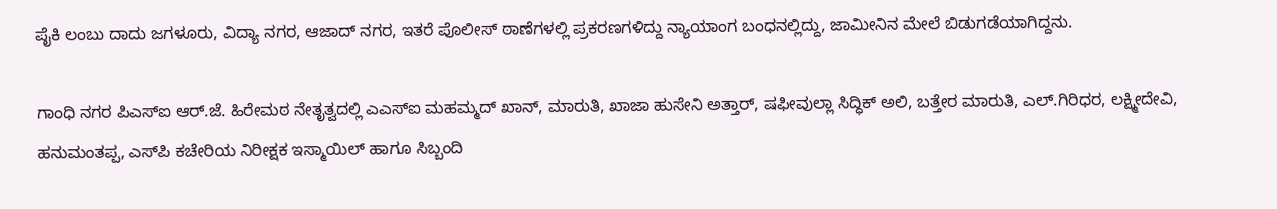ಪೈಕಿ ಲಂಬು ದಾದು ಜಗಳೂರು, ವಿದ್ಯಾ ನಗರ, ಆಜಾದ್ ನಗರ, ಇತರೆ ಪೊಲೀಸ್ ಠಾಣೆಗಳಲ್ಲಿ ಪ್ರಕರಣಗಳಿದ್ದು ನ್ಯಾಯಾಂಗ ಬಂಧನಲ್ಲಿದ್ದು, ಜಾಮೀನಿನ ಮೇಲೆ ಬಿಡುಗಡೆಯಾಗಿದ್ದನು.

ಗಾಂಧಿ ನಗರ ಪಿಎಸ್‌ಐ ಆರ್.ಜೆ. ಹಿರೇಮಠ ನೇತೃತ್ವದಲ್ಲಿ ಎಎಸ್‌ಐ ಮಹಮ್ಮದ್ ಖಾನ್‌, ಮಾರುತಿ, ಖಾಜಾ ಹುಸೇನಿ ಅತ್ತಾರ್, ಷಫೀವುಲ್ಲಾ ಸಿದ್ಧಿಕ್ ಅಲಿ, ಬತ್ತೇರ ಮಾರುತಿ, ಎಲ್‌.ಗಿರಿಧರ, ಲಕ್ಷ್ಮೀದೇವಿ, ಹನುಮಂತಪ್ಪ, ಎಸ್‌ಪಿ ಕಚೇರಿಯ ನಿರೀಕ್ಷಕ ಇಸ್ಮಾಯಿಲ್‌ ಹಾಗೂ ಸಿಬ್ಬಂದಿ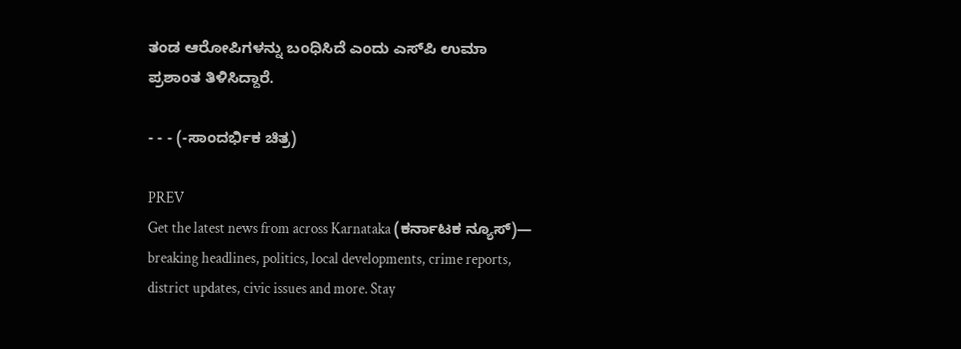ತಂಡ ಆರೋಪಿಗಳನ್ನು ಬಂಧಿಸಿದೆ ಎಂದು ಎಸ್‌ಪಿ ಉಮಾ ಪ್ರಶಾಂತ ತಿಳಿಸಿದ್ದಾರೆ.

- - - (-ಸಾಂದರ್ಭಿಕ ಚಿತ್ರ)

PREV
Get the latest news from across Karnataka (ಕರ್ನಾಟಕ ನ್ಯೂಸ್)— breaking headlines, politics, local developments, crime reports, district updates, civic issues and more. Stay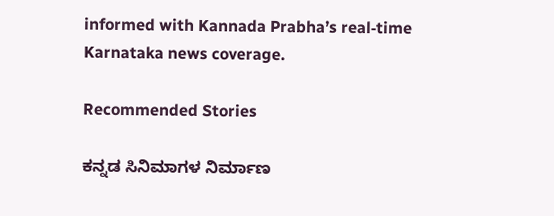informed with Kannada Prabha’s real‑time Karnataka news coverage.

Recommended Stories

ಕನ್ನಡ ಸಿನಿಮಾಗಳ ನಿರ್ಮಾಣ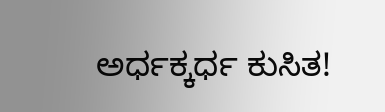ಅರ್ಧಕ್ಕರ್ಧ ಕುಸಿತ!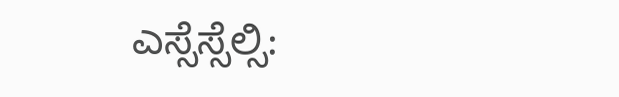ಎಸ್ಸೆಸ್ಸೆಲ್ಸಿ: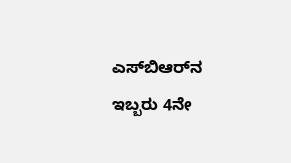ಎಸ್‌ಬಿಆರ್‌ನ ಇಬ್ಬರು 4ನೇ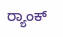ರ್‍ಯಾಂಕ್